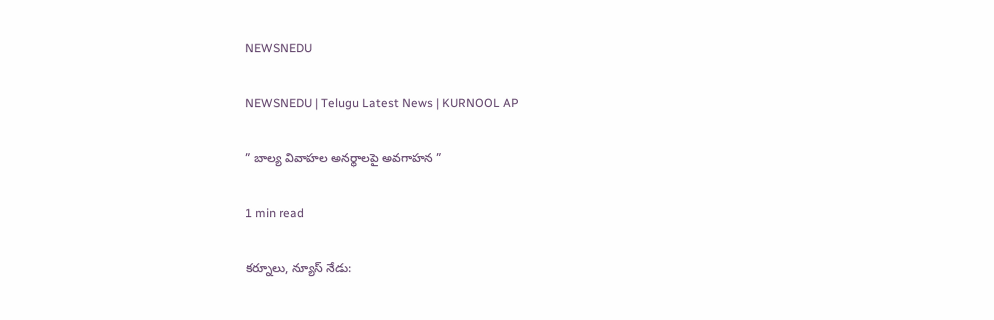NEWSNEDU

NEWSNEDU | Telugu Latest News | KURNOOL AP

” బాల్య వివాహల అనర్థాలపై అవగాహన ”

1 min read

కర్నూలు, న్యూస్ నేడు: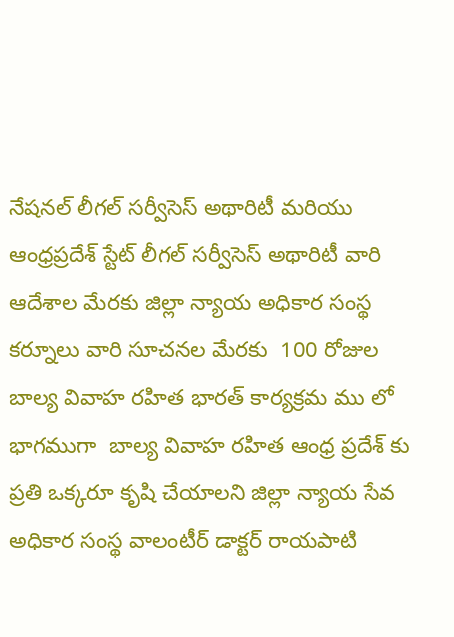నేషనల్ లీగల్ సర్వీసెస్ అథారిటీ మరియు ఆంధ్రప్రదేశ్ స్టేట్ లీగల్ సర్వీసెస్ అథారిటీ వారి ఆదేశాల మేరకు జిల్లా న్యాయ అధికార సంస్థ కర్నూలు వారి సూచనల మేరకు  100 రోజుల బాల్య వివాహ రహిత భారత్ కార్యక్రమ ము లో భాగముగా  బాల్య వివాహ రహిత ఆంధ్ర ప్రదేశ్ కు ప్రతి ఒక్కరూ కృషి చేయాలని జిల్లా న్యాయ సేవ అధికార సంస్థ వాలంటీర్ డాక్టర్ రాయపాటి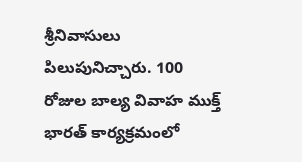శ్రీనివాసులు పిలుపునిచ్చారు. 100 రోజుల బాల్య వివాహ ముక్త్ భారత్ కార్యక్రమంలో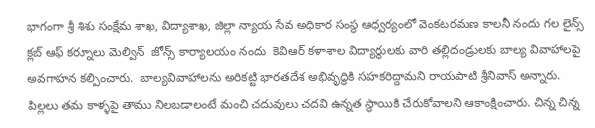భాగంగా శ్రీ శిశు సంక్షేమ శాఖ, విద్యాశాఖ, జిల్లా న్యాయ సేవ అధికార సంస్థ ఆధ్వర్యంలో వెంకటరమణ కాలనీ నందు గల లైన్స్ క్లబ్ ఆఫ్ కర్నూలు మెల్విన్  జోన్స్ కార్యాలయం నందు  కెవిఆర్ కళాశాల విద్యార్థులకు వారి తల్లిదండ్రులకు బాల్య వివాహాలపై అవగాహన కల్పించారు.  బాల్యవివాహాలను అరికట్టి భారతదేశ అభివృద్ధికి సహకరిద్దామని రాయపాటి శ్రీనివాస్ అన్నారు.   పిల్లలు తమ కాళ్ళపై తాము నిలబడాలంటే మంచి చదువులు చదవి ఉన్నత స్థాయికి చేరుకోవాలని ఆకాంక్షించారు. చిన్న చిన్న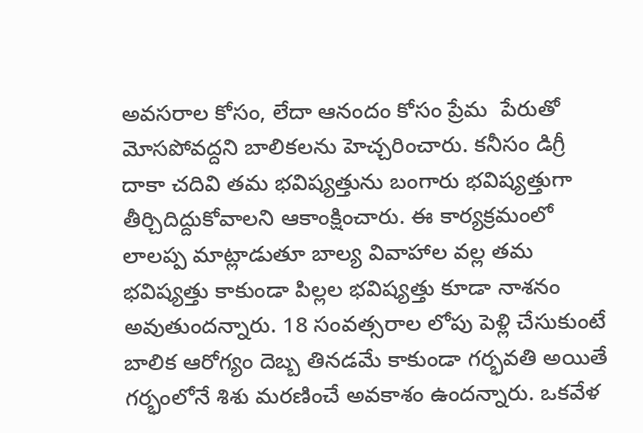అవసరాల కోసం, లేదా ఆనందం కోసం ప్రేమ  పేరుతో మోసపోవద్దని బాలికలను హెచ్చరించారు. కనీసం డిగ్రీ దాకా చదివి తమ భవిష్యత్తును బంగారు భవిష్యత్తుగా తీర్చిదిద్దుకోవాలని ఆకాంక్షించారు. ఈ కార్యక్రమంలో లాలప్ప మాట్లాడుతూ బాల్య వివాహాల వల్ల తమ భవిష్యత్తు కాకుండా పిల్లల భవిష్యత్తు కూడా నాశనం అవుతుందన్నారు. 18 సంవత్సరాల లోపు పెళ్లి చేసుకుంటే బాలిక ఆరోగ్యం దెబ్బ తినడమే కాకుండా గర్భవతి అయితే గర్భంలోనే శిశు మరణించే అవకాశం ఉందన్నారు. ఒకవేళ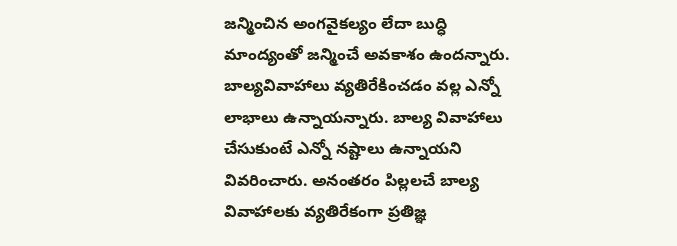జన్మించిన అంగవైకల్యం లేదా బుద్ధి మాంద్యంతో జన్మించే అవకాశం ఉందన్నారు. బాల్యవివాహాలు వ్యతిరేకించడం వల్ల ఎన్నో లాభాలు ఉన్నాయన్నారు. బాల్య వివాహాలు చేసుకుంటే ఎన్నో నష్టాలు ఉన్నాయని వివరించారు. అనంతరం పిల్లలచే బాల్య వివాహాలకు వ్యతిరేకంగా ప్రతిజ్ఞ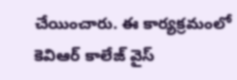చేయించారు. ఈ కార్యక్రమంలో కెవిఆర్ కాలేజ్ వైస్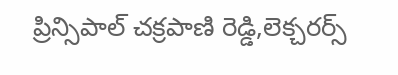ప్రిన్సిపాల్ చక్రపాణి రెడ్డి,లెక్చరర్స్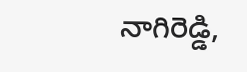నాగిరెడ్డి,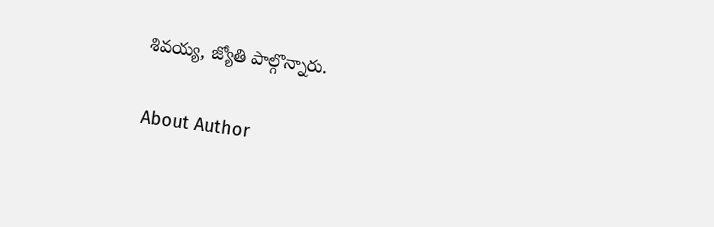శివయ్య, జ్యోతి పాల్గొన్నారు.

About Author